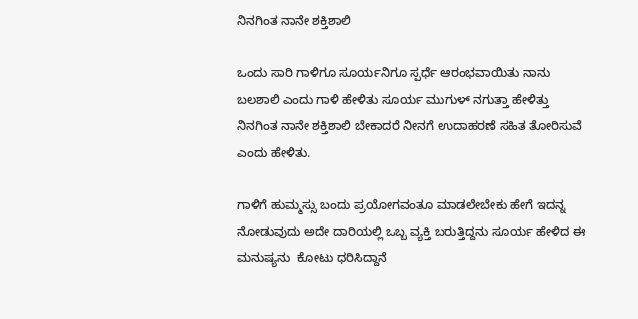ನಿನಗಿಂತ ನಾನೇ ಶಕ್ತಿಶಾಲಿ

ಒಂದು ಸಾರಿ ಗಾಳಿಗೂ ಸೂರ್ಯನಿಗೂ ಸ್ಪರ್ಧೆ ಆರಂಭವಾಯಿತು ನಾನು ಬಲಶಾಲಿ ಎಂದು ಗಾಳಿ ಹೇಳಿತು ಸೂರ್ಯ ಮುಗುಳ್ ನಗುತ್ತಾ ಹೇಳಿತ್ತು ನಿನಗಿಂತ ನಾನೇ ಶಕ್ತಿಶಾಲಿ ಬೇಕಾದರೆ ನೀನಗೆ ಉದಾಹರಣೆ ಸಹಿತ ತೋರಿಸುವೆ ಎಂದು ಹೇಳಿತು.

ಗಾಳಿಗೆ ಹುಮ್ಮಸ್ಸು ಬಂದು ಪ್ರಯೋಗವಂತೂ ಮಾಡಲೇಬೇಕು ಹೇಗೆ ಇದನ್ನ ನೋಡುವುದು ಅದೇ ದಾರಿಯಲ್ಲಿ ಒಬ್ಬ ವ್ಯಕ್ತಿ ಬರುತ್ತಿದ್ದನು ಸೂರ್ಯ ಹೇಳಿದ ಈ ಮನುಷ್ಯನು  ಕೋಟು ಧರಿಸಿದ್ದಾನೆ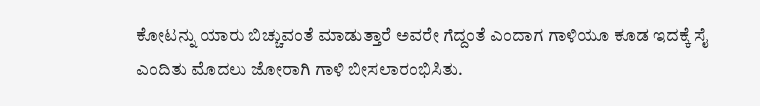ಕೋಟನ್ನು ಯಾರು ಬಿಚ್ಚುವಂತೆ ಮಾಡುತ್ತಾರೆ ಅವರೇ ಗೆದ್ದಂತೆ ಎಂದಾಗ ಗಾಳಿಯೂ ಕೂಡ ಇದಕ್ಕೆ ಸೈ ಎಂದಿತು ಮೊದಲು ಜೋರಾಗಿ ಗಾಳಿ ಬೀಸಲಾರಂಭಿಸಿತು.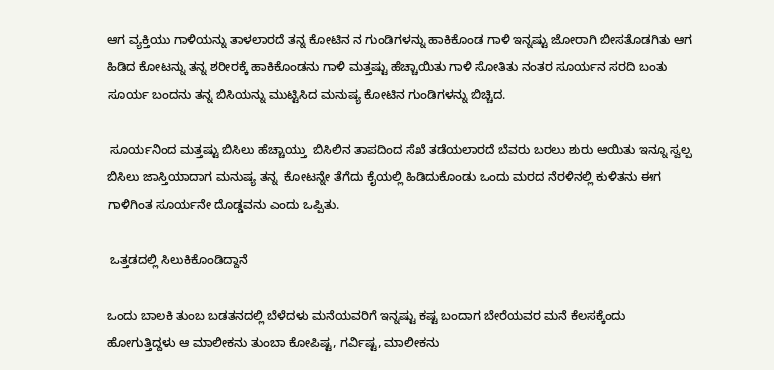ಆಗ ವ್ಯಕ್ತಿಯು ಗಾಳಿಯನ್ನು ತಾಳಲಾರದೆ ತನ್ನ ಕೋಟಿನ ನ ಗುಂಡಿಗಳನ್ನು ಹಾಕಿಕೊಂಡ ಗಾಳಿ ಇನ್ನಷ್ಟು ಜೋರಾಗಿ ಬೀಸತೊಡಗಿತು ಆಗ ಹಿಡಿದ ಕೋಟನ್ನು ತನ್ನ ಶರೀರಕ್ಕೆ ಹಾಕಿಕೊಂಡನು ಗಾಳಿ ಮತ್ತಷ್ಟು ಹೆಚ್ಚಾಯಿತು ಗಾಳಿ ಸೋತಿತು ನಂತರ ಸೂರ್ಯನ ಸರದಿ ಬಂತು  ಸೂರ್ಯ ಬಂದನು ತನ್ನ ಬಿಸಿಯನ್ನು ಮುಟ್ಟಿಸಿದ ಮನುಷ್ಯ ಕೋಟಿನ ಗುಂಡಿಗಳನ್ನು ಬಿಚ್ಚಿದ.

 ಸೂರ್ಯನಿಂದ ಮತ್ತಷ್ಟು ಬಿಸಿಲು ಹೆಚ್ಚಾಯ್ತು  ಬಿಸಿಲಿನ ತಾಪದಿಂದ ಸೆಖೆ ತಡೆಯಲಾರದೆ ಬೆವರು ಬರಲು ಶುರು ಆಯಿತು ಇನ್ನೂ ಸ್ವಲ್ಪ ಬಿಸಿಲು ಜಾಸ್ತಿಯಾದಾಗ ಮನುಷ್ಯ ತನ್ನ  ಕೋಟನ್ನೇ ತೆಗೆದು ಕೈಯಲ್ಲಿ ಹಿಡಿದುಕೊಂಡು ಒಂದು ಮರದ ನೆರಳಿನಲ್ಲಿ ಕುಳಿತನು ಈಗ ಗಾಳಿಗಿಂತ ಸೂರ್ಯನೇ ದೊಡ್ಡವನು ಎಂದು ಒಪ್ಪಿತು.

 ಒತ್ತಡದಲ್ಲಿ ಸಿಲುಕಿಕೊಂಡಿದ್ದಾನೆ

ಒಂದು ಬಾಲಕಿ ತುಂಬ ಬಡತನದಲ್ಲಿ ಬೆಳೆದಳು ಮನೆಯವರಿಗೆ ಇನ್ನಷ್ಟು ಕಷ್ಟ ಬಂದಾಗ ಬೇರೆಯವರ ಮನೆ ಕೆಲಸಕ್ಕೆಂದು ಹೋಗುತ್ತಿದ್ದಳು ಆ ಮಾಲೀಕನು ತುಂಬಾ ಕೋಪಿಷ್ಟ, ಗರ್ವಿಷ್ಟ, ಮಾಲೀಕನು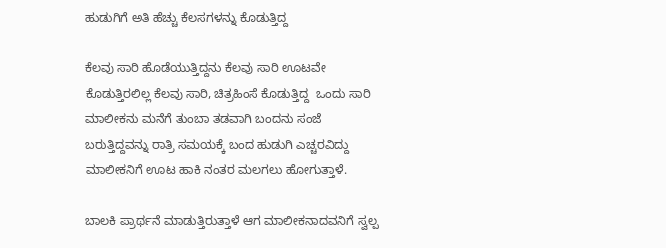ಹುಡುಗಿಗೆ ಅತಿ ಹೆಚ್ಚು ಕೆಲಸಗಳನ್ನು ಕೊಡುತ್ತಿದ್ದ

ಕೆಲವು ಸಾರಿ ಹೊಡೆಯುತ್ತಿದ್ದನು ಕೆಲವು ಸಾರಿ ಊಟವೇ ಕೊಡುತ್ತಿರಲಿಲ್ಲ ಕೆಲವು ಸಾರಿ, ಚಿತ್ರಹಿಂಸೆ ಕೊಡುತ್ತಿದ್ದ  ಒಂದು ಸಾರಿ ಮಾಲೀಕನು ಮನೆಗೆ ತುಂಬಾ ತಡವಾಗಿ ಬಂದನು ಸಂಜೆ ಬರುತ್ತಿದ್ದವನ್ನು ರಾತ್ರಿ ಸಮಯಕ್ಕೆ ಬಂದ ಹುಡುಗಿ ಎಚ್ಚರವಿದ್ದು ಮಾಲೀಕನಿಗೆ ಊಟ ಹಾಕಿ ನಂತರ ಮಲಗಲು ಹೋಗುತ್ತಾಳೆ.

ಬಾಲಕಿ ಪ್ರಾರ್ಥನೆ ಮಾಡುತ್ತಿರುತ್ತಾಳೆ ಆಗ ಮಾಲೀಕನಾದವನಿಗೆ ಸ್ವಲ್ಪ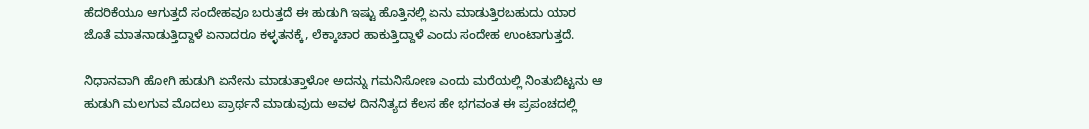ಹೆದರಿಕೆಯೂ ಆಗುತ್ತದೆ ಸಂದೇಹವೂ ಬರುತ್ತದೆ ಈ ಹುಡುಗಿ ಇಷ್ಟು ಹೊತ್ತಿನಲ್ಲಿ ಏನು ಮಾಡುತ್ತಿರಬಹುದು ಯಾರ ಜೊತೆ ಮಾತನಾಡುತ್ತಿದ್ದಾಳೆ ಏನಾದರೂ ಕಳ್ಳತನಕ್ಕೆ, ಲೆಕ್ಕಾಚಾರ ಹಾಕುತ್ತಿದ್ದಾಳೆ ಎಂದು ಸಂದೇಹ ಉಂಟಾಗುತ್ತದೆ.

ನಿಧಾನವಾಗಿ ಹೋಗಿ ಹುಡುಗಿ ಏನೇನು ಮಾಡುತ್ತಾಳೋ ಅದನ್ನು ಗಮನಿಸೋಣ ಎಂದು ಮರೆಯಲ್ಲಿ ನಿಂತುಬಿಟ್ಟನು ಆ ಹುಡುಗಿ ಮಲಗುವ ಮೊದಲು ಪ್ರಾರ್ಥನೆ ಮಾಡುವುದು ಅವಳ ದಿನನಿತ್ಯದ ಕೆಲಸ ಹೇ ಭಗವಂತ ಈ ಪ್ರಪಂಚದಲ್ಲಿ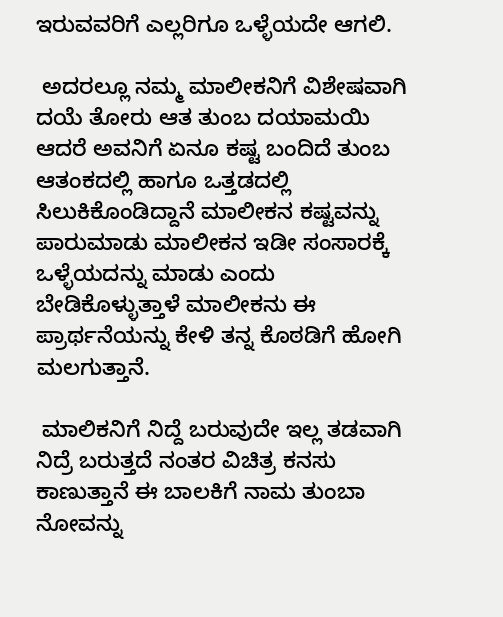ಇರುವವರಿಗೆ ಎಲ್ಲರಿಗೂ ಒಳ್ಳೆಯದೇ ಆಗಲಿ.

 ಅದರಲ್ಲೂ ನಮ್ಮ ಮಾಲೀಕನಿಗೆ ವಿಶೇಷವಾಗಿ ದಯೆ ತೋರು ಆತ ತುಂಬ ದಯಾಮಯಿ ಆದರೆ ಅವನಿಗೆ ಏನೂ ಕಷ್ಟ ಬಂದಿದೆ ತುಂಬ ಆತಂಕದಲ್ಲಿ ಹಾಗೂ ಒತ್ತಡದಲ್ಲಿ ಸಿಲುಕಿಕೊಂಡಿದ್ದಾನೆ ಮಾಲೀಕನ ಕಷ್ಟವನ್ನು  ಪಾರುಮಾಡು ಮಾಲೀಕನ ಇಡೀ ಸಂಸಾರಕ್ಕೆ ಒಳ್ಳೆಯದನ್ನು ಮಾಡು ಎಂದು ಬೇಡಿಕೊಳ್ಳುತ್ತಾಳೆ ಮಾಲೀಕನು ಈ ಪ್ರಾರ್ಥನೆಯನ್ನು ಕೇಳಿ ತನ್ನ ಕೊಠಡಿಗೆ ಹೋಗಿ ಮಲಗುತ್ತಾನೆ.

 ಮಾಲಿಕನಿಗೆ ನಿದ್ದೆ ಬರುವುದೇ ಇಲ್ಲ ತಡವಾಗಿ ನಿದ್ರೆ ಬರುತ್ತದೆ ನಂತರ ವಿಚಿತ್ರ ಕನಸು ಕಾಣುತ್ತಾನೆ ಈ ಬಾಲಕಿಗೆ ನಾಮ ತುಂಬಾ ನೋವನ್ನು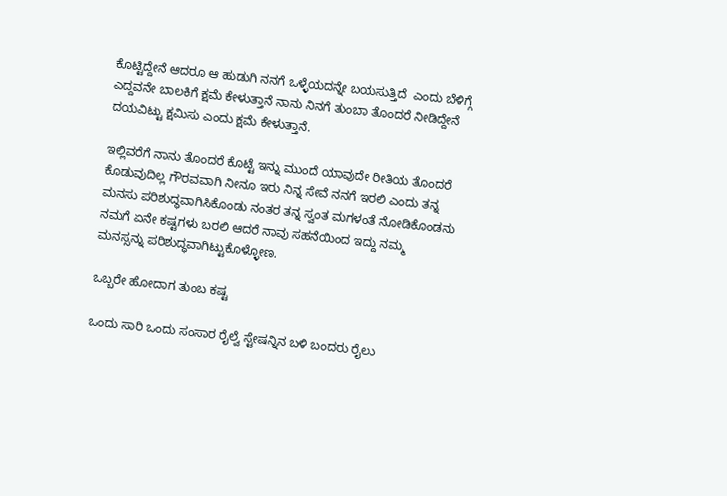ಕೊಟ್ಟಿದ್ದೇನೆ ಆದರೂ ಆ ಹುಡುಗಿ ನನಗೆ ಒಳ್ಳೆಯದನ್ನೇ ಬಯಸುತ್ತಿದೆ  ಎಂದು ಬೆಳಿಗ್ಗೆ ಎದ್ದವನೇ ಬಾಲಕಿಗೆ ಕ್ಷಮೆ ಕೇಳುತ್ತಾನೆ ನಾನು ನಿನಗೆ ತುಂಬಾ ತೊಂದರೆ ನೀಡಿದ್ದೇನೆ ದಯವಿಟ್ಟು ಕ್ಷಮಿಸು ಎಂದು ಕ್ಷಮೆ ಕೇಳುತ್ತಾನೆ.

ಇಲ್ಲಿವರೆಗೆ ನಾನು ತೊಂದರೆ ಕೊಟ್ಟೆ ಇನ್ನು ಮುಂದೆ ಯಾವುದೇ ರೀತಿಯ ತೊಂದರೆ ಕೊಡುವುದಿಲ್ಲ ಗೌರವವಾಗಿ ನೀನೂ ಇರು ನಿನ್ನ ಸೇವೆ ನನಗೆ ಇರಲಿ ಎಂದು ತನ್ನ ಮನಸು ಪರಿಶುದ್ಧವಾಗಿಸಿಕೊಂಡು ನಂತರ ತನ್ನ ಸ್ವಂತ ಮಗಳಂತೆ ನೋಡಿಕೊಂಡನು ನಮಗೆ ಏನೇ ಕಷ್ಟಗಳು ಬರಲಿ ಆದರೆ ನಾವು ಸಹನೆಯಿಂದ ಇದ್ದು ನಮ್ಮ  ಮನಸ್ಸನ್ನು ಪರಿಶುದ್ಧವಾಗಿಟ್ಟುಕೊಳ್ಳೋಣ.

ಒಬ್ಬರೇ ಹೋದಾಗ ತುಂಬ ಕಷ್ಟ

ಒಂದು ಸಾರಿ ಒಂದು ಸಂಸಾರ ರೈಲ್ವೆ ಸ್ಟೇಷನ್ನಿನ ಬಳಿ ಬಂದರು ರೈಲು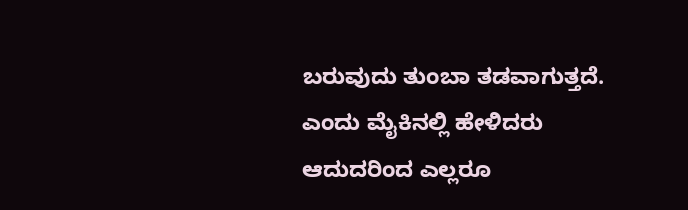ಬರುವುದು ತುಂಬಾ ತಡವಾಗುತ್ತದೆ. ಎಂದು ಮೈಕಿನಲ್ಲಿ ಹೇಳಿದರು ಆದುದರಿಂದ ಎಲ್ಲರೂ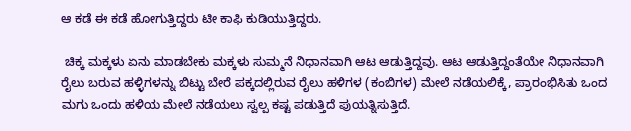ಆ ಕಡೆ ಈ ಕಡೆ ಹೋಗುತ್ತಿದ್ದರು ಟೀ ಕಾಫಿ ಕುಡಿಯುತ್ತಿದ್ದರು.

 ಚಿಕ್ಕ ಮಕ್ಕಳು ಏನು ಮಾಡಬೇಕು ಮಕ್ಕಳು ಸುಮ್ಮನೆ ನಿಧಾನವಾಗಿ ಆಟ ಆಡುತ್ತಿದ್ದವು. ಆಟ ಆಡುತ್ತಿದ್ದಂತೆಯೇ ನಿಧಾನವಾಗಿ ರೈಲು ಬರುವ ಹಳ್ಳಿಗಳನ್ನು ಬಿಟ್ಟು ಬೇರೆ ಪಕ್ಕದಲ್ಲಿರುವ ರೈಲು ಹಳಿಗಳ (ಕಂಬಿಗಳ) ಮೇಲೆ ನಡೆಯಲಿಕ್ಕೆ, ಪ್ರಾರಂಭಿಸಿತು ಒಂದ ಮಗು ಒಂದು ಹಳಿಯ ಮೇಲೆ ನಡೆಯಲು ಸ್ವಲ್ಪ ಕಷ್ಟ ಪಡುತ್ತಿದೆ ಪುಯತ್ನಿಸುತ್ತಿದೆ.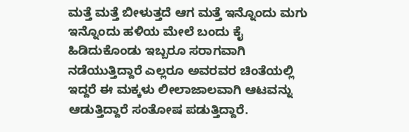ಮತ್ತೆ ಮತ್ತೆ ಬೀಳುತ್ತದೆ ಆಗ ಮತ್ತೆ ಇನ್ನೊಂದು ಮಗು ಇನ್ನೊಂದು ಹಳಿಯ ಮೇಲೆ ಬಂದು ಕೈ ಹಿಡಿದುಕೊಂಡು ಇಬ್ಬರೂ ಸರಾಗವಾಗಿ ನಡೆಯುತ್ತಿದ್ದಾರೆ ಎಲ್ಲರೂ ಅವರವರ ಚಿಂತೆಯಲ್ಲಿ ಇದ್ದರೆ ಈ ಮಕ್ಕಳು ಲೀಲಾಜಾಲವಾಗಿ ಆಟವನ್ನು ಆಡುತ್ತಿದ್ದಾರೆ ಸಂತೋಷ ಪಡುತ್ತಿದ್ದಾರೆ.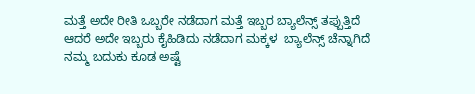ಮತ್ತೆ ಅದೇ ರೀತಿ ಒಬ್ಬರೇ ನಡೆದಾಗ ಮತ್ತೆ ಇಬ್ಬರ ಬ್ಯಾಲೆನ್ಸ್ ತಪ್ಪುತ್ತಿದೆ ಆದರೆ ಅದೇ ಇಬ್ಬರು ಕೈಹಿಡಿದು ನಡೆದಾಗ ಮಕ್ಕಳ  ಬ್ಯಾಲೆನ್ಸ್ ಚೆನ್ನಾಗಿದೆ ನಮ್ಮ ಬದುಕು ಕೂಡ ಅಷ್ಟೆ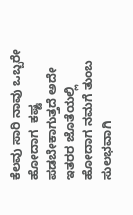ಕೆಲವು ಸಾರಿ ನಾವು ಒಬ್ಬರೇ ಹೋದಾಗ  ಕಷ್ಟ ಪಡಬೇಕಾಗುತ್ತದೆ ಅದೇ ಇತರರ ಜೊತೆಯಲ್ಲಿ ಹೋದಾಗ ನಮಗೆ ತುಂಬ ಸುಲಭವಾಗಿ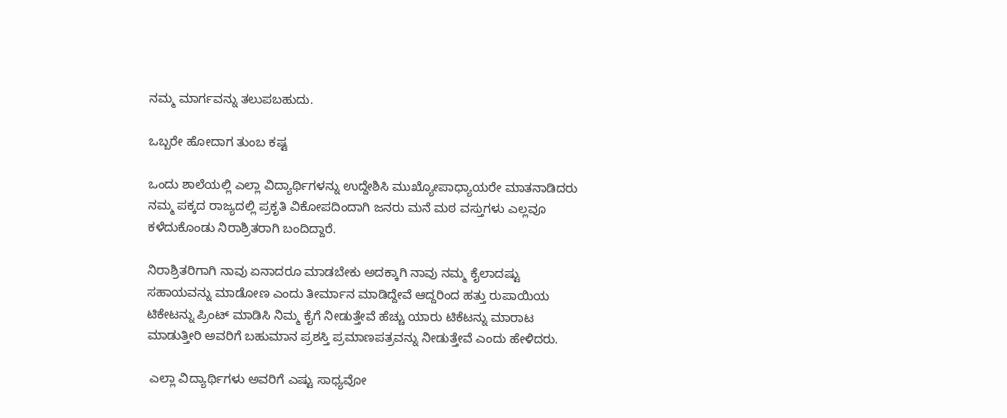ನಮ್ಮ ಮಾರ್ಗವನ್ನು ತಲುಪಬಹುದು.

ಒಬ್ಬರೇ ಹೋದಾಗ ತುಂಬ ಕಷ್ಟ

ಒಂದು ಶಾಲೆಯಲ್ಲಿ ಎಲ್ಲಾ ವಿದ್ಯಾರ್ಥಿಗಳನ್ನು ಉದ್ದೇಶಿಸಿ ಮುಖ್ಯೋಪಾಧ್ಯಾಯರೇ ಮಾತನಾಡಿದರು ನಮ್ಮ ಪಕ್ಕದ ರಾಜ್ಯದಲ್ಲಿ ಪ್ರಕೃತಿ ವಿಕೋಪದಿಂದಾಗಿ ಜನರು ಮನೆ ಮಠ ವಸ್ತುಗಳು ಎಲ್ಲವೂ ಕಳೆದುಕೊಂಡು ನಿರಾಶ್ರಿತರಾಗಿ ಬಂದಿದ್ದಾರೆ.

ನಿರಾಶ್ರಿತರಿಗಾಗಿ ನಾವು ಏನಾದರೂ ಮಾಡಬೇಕು ಅದಕ್ಕಾಗಿ ನಾವು ನಮ್ಮ ಕೈಲಾದಷ್ಟು ಸಹಾಯವನ್ನು ಮಾಡೋಣ ಎಂದು ತೀರ್ಮಾನ ಮಾಡಿದ್ದೇವೆ ಆದ್ದರಿಂದ ಹತ್ತು ರುಪಾಯಿಯ ಟಿಕೇಟನ್ನು ಪ್ರಿಂಟ್ ಮಾಡಿಸಿ ನಿಮ್ಮ ಕೈಗೆ ನೀಡುತ್ತೇವೆ ಹೆಚ್ಚು ಯಾರು ಟಿಕೆಟನ್ನು ಮಾರಾಟ ಮಾಡುತ್ತೀರಿ ಅವರಿಗೆ ಬಹುಮಾನ ಪ್ರಶಸ್ತಿ ಪ್ರಮಾಣಪತ್ರವನ್ನು ನೀಡುತ್ತೇವೆ ಎಂದು ಹೇಳಿದರು.

 ಎಲ್ಲಾ ವಿದ್ಯಾರ್ಥಿಗಳು ಅವರಿಗೆ ಎಷ್ಟು ಸಾಧ್ಯವೋ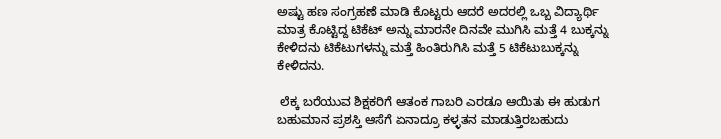ಅಷ್ಟು ಹಣ ಸಂಗ್ರಹಣೆ ಮಾಡಿ ಕೊಟ್ಟರು ಆದರೆ ಅದರಲ್ಲಿ ಒಬ್ಬ ವಿದ್ಯಾರ್ಥಿ ಮಾತ್ರ ಕೊಟ್ಟಿದ್ದ ಟಿಕೆಟ್ ಅನ್ನು ಮಾರನೇ ದಿನವೇ ಮುಗಿಸಿ ಮತ್ತೆ 4 ಬುಕ್ಕನ್ನು ಕೇಳಿದನು ಟಿಕೆಟುಗಳನ್ನು ಮತ್ತೆ ಹಿಂತಿರುಗಿಸಿ ಮತ್ತೆ 5 ಟಿಕೆಟುಬುಕ್ಕನ್ನು ಕೇಳಿದನು.

 ಲೆಕ್ಕ ಬರೆಯುವ ಶಿಕ್ಷಕರಿಗೆ ಆತಂಕ ಗಾಬರಿ ಎರಡೂ ಆಯಿತು ಈ ಹುಡುಗ ಬಹುಮಾನ ಪ್ರಶಸ್ತಿ ಆಸೆಗೆ ಏನಾದ್ರೂ ಕಳ್ಳತನ ಮಾಡುತ್ತಿರಬಹುದು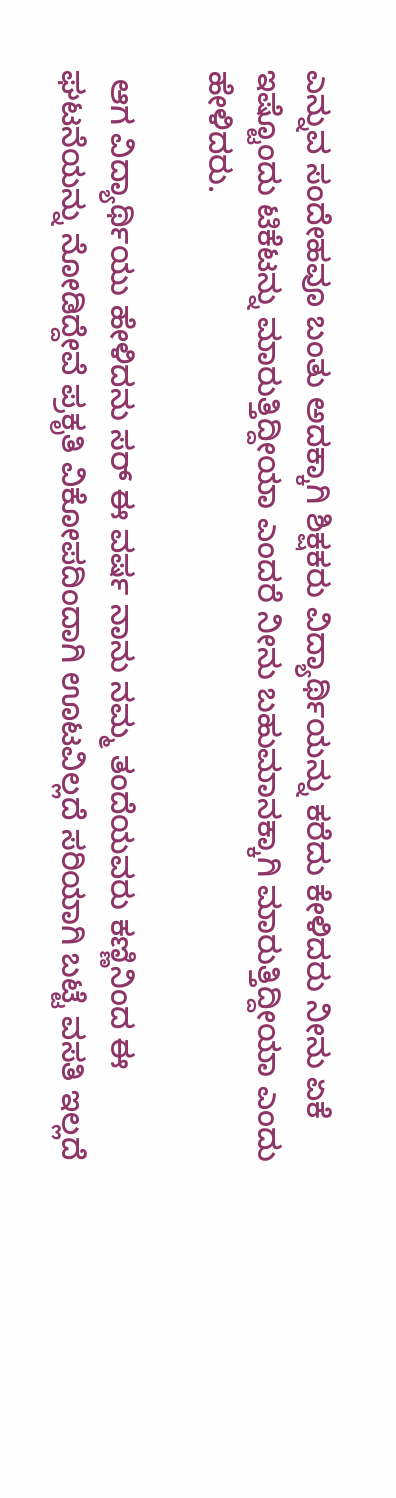ಎನ್ನುವ ಸಂದೇಹವೂ ಬಂತು ಅದಕ್ಕಾಗಿ ಶಿಕ್ಷಕರು ವಿದ್ಯಾರ್ಥಿಯನ್ನು ಕರೆದು ಕೇಳಿದರು ನೀನು ಏಕೆ ಇಷ್ಟೊಂದು ಟಿಕೆಟನ್ನು ಮಾರುತ್ತಿದ್ದೀಯಾ ಎಂದರೆ ನೀನು ಬಹುಮಾನಕ್ಕಾಗಿ ಮಾರುತ್ತಿದ್ದೀಯಾ ಎಂದು ಹೇಳಿದರು.

 ಆಗ ವಿದ್ಯಾರ್ಥಿಯು ಹೇಳಿದನು ಸರ್ ಈ ವರ್ಷ ನಾನು ನಮ್ಮ ತಂದೆಯವರು ಕಣ್ಣಿನಿಂದ ಈ ಘಟನೆಯನ್ನು ನೋಡಿದ್ದೇವೆ ಪ್ರಕೃತಿ ವಿಕೋಪದಿಂದಾಗಿ ಊಟವಿಲ್ಲದೆ ಸರಿಯಾಗಿ ಬಟ್ಟೆ ವಸತಿ ಇಲ್ಲದೆ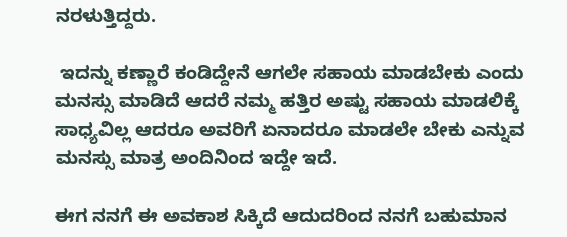ನರಳುತ್ತಿದ್ದರು.

 ಇದನ್ನು ಕಣ್ಣಾರೆ ಕಂಡಿದ್ದೇನೆ ಆಗಲೇ ಸಹಾಯ ಮಾಡಬೇಕು ಎಂದು ಮನಸ್ಸು ಮಾಡಿದೆ ಆದರೆ ನಮ್ಮ ಹತ್ತಿರ ಅಷ್ಟು ಸಹಾಯ ಮಾಡಲಿಕ್ಕೆ ಸಾಧ್ಯವಿಲ್ಲ ಆದರೂ ಅವರಿಗೆ ಏನಾದರೂ ಮಾಡಲೇ ಬೇಕು ಎನ್ನುವ ಮನಸ್ಸು ಮಾತ್ರ ಅಂದಿನಿಂದ ಇದ್ದೇ ಇದೆ.

ಈಗ ನನಗೆ ಈ ಅವಕಾಶ ಸಿಕ್ಕಿದೆ ಆದುದರಿಂದ ನನಗೆ ಬಹುಮಾನ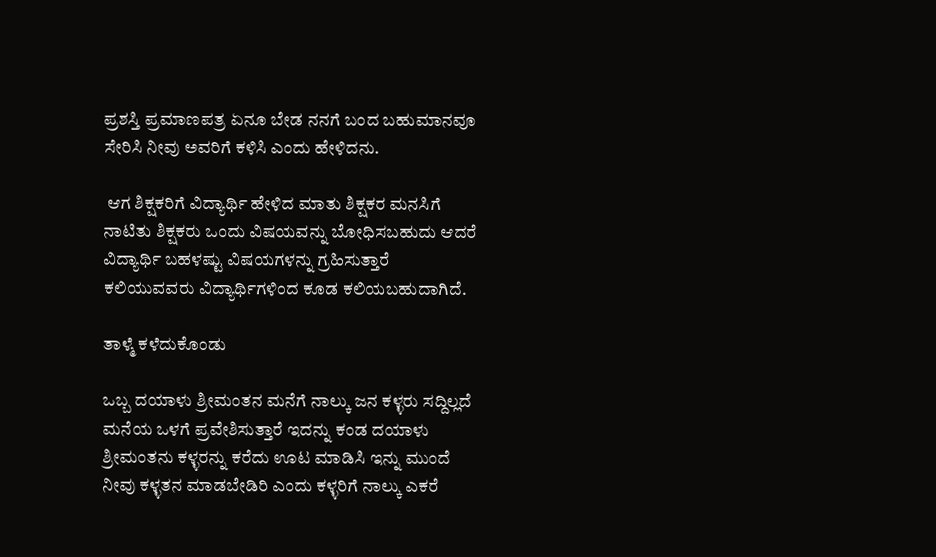ಪ್ರಶಸ್ತಿ ಪ್ರಮಾಣಪತ್ರ ಏನೂ ಬೇಡ ನನಗೆ ಬಂದ ಬಹುಮಾನವೂ ಸೇರಿಸಿ ನೀವು ಅವರಿಗೆ ಕಳಿಸಿ ಎಂದು ಹೇಳಿದನು.

 ಆಗ ಶಿಕ್ಷಕರಿಗೆ ವಿದ್ಯಾರ್ಥಿ ಹೇಳಿದ ಮಾತು ಶಿಕ್ಷಕರ ಮನಸಿಗೆ ನಾಟಿತು ಶಿಕ್ಷಕರು ಒಂದು ವಿಷಯವನ್ನು ಬೋಧಿಸಬಹುದು ಆದರೆ ವಿದ್ಯಾರ್ಥಿ ಬಹಳಷ್ಟು ವಿಷಯಗಳನ್ನು ಗ್ರಹಿಸುತ್ತಾರೆ ಕಲಿಯುವವರು ವಿದ್ಯಾರ್ಥಿಗಳಿಂದ ಕೂಡ ಕಲಿಯಬಹುದಾಗಿದೆ.

ತಾಳ್ಮೆ ಕಳೆದುಕೊಂಡು

ಒಬ್ಬ ದಯಾಳು ಶ್ರೀಮಂತನ ಮನೆಗೆ ನಾಲ್ಕು ಜನ ಕಳ್ಳರು ಸದ್ದಿಲ್ಲದೆ ಮನೆಯ ಒಳಗೆ ಪ್ರವೇಶಿಸುತ್ತಾರೆ ಇದನ್ನು ಕಂಡ ದಯಾಳು ಶ್ರೀಮಂತನು ಕಳ್ಳರನ್ನು ಕರೆದು ಊಟ ಮಾಡಿಸಿ ಇನ್ನು ಮುಂದೆ ನೀವು ಕಳ್ಳತನ ಮಾಡಬೇಡಿರಿ ಎಂದು ಕಳ್ಳರಿಗೆ ನಾಲ್ಕು ಎಕರೆ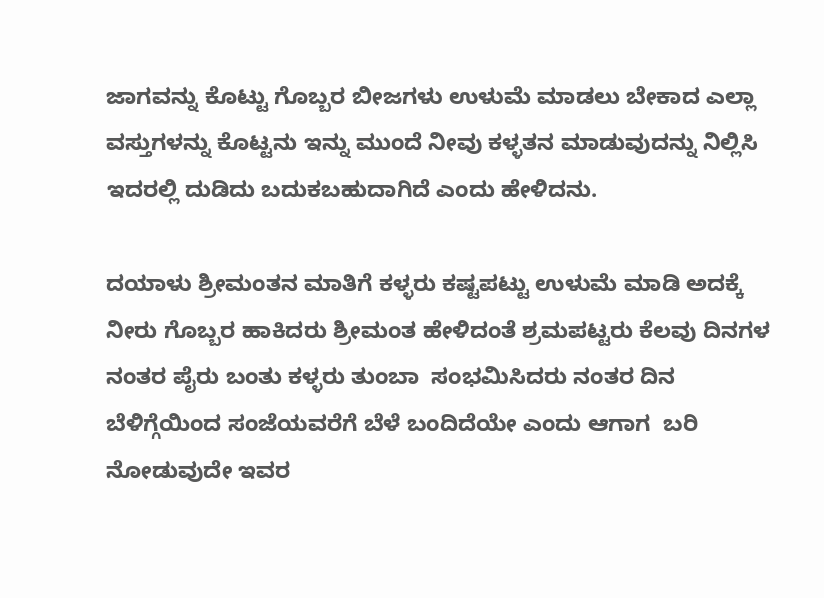ಜಾಗವನ್ನು ಕೊಟ್ಟು ಗೊಬ್ಬರ ಬೀಜಗಳು ಉಳುಮೆ ಮಾಡಲು ಬೇಕಾದ ಎಲ್ಲಾ ವಸ್ತುಗಳನ್ನು ಕೊಟ್ಟನು ಇನ್ನು ಮುಂದೆ ನೀವು ಕಳ್ಳತನ ಮಾಡುವುದನ್ನು ನಿಲ್ಲಿಸಿ ಇದರಲ್ಲಿ ದುಡಿದು ಬದುಕಬಹುದಾಗಿದೆ ಎಂದು ಹೇಳಿದನು.

ದಯಾಳು ಶ್ರೀಮಂತನ ಮಾತಿಗೆ ಕಳ್ಳರು ಕಷ್ಟಪಟ್ಟು ಉಳುಮೆ ಮಾಡಿ ಅದಕ್ಕೆ  ನೀರು ಗೊಬ್ಬರ ಹಾಕಿದರು ಶ್ರೀಮಂತ ಹೇಳಿದಂತೆ ಶ್ರಮಪಟ್ಟರು ಕೆಲವು ದಿನಗಳ ನಂತರ ಪೈರು ಬಂತು ಕಳ್ಳರು ತುಂಬಾ  ಸಂಭಮಿಸಿದರು ನಂತರ ದಿನ ಬೆಳಿಗ್ಗೆಯಿಂದ ಸಂಜೆಯವರೆಗೆ ಬೆಳೆ ಬಂದಿದೆಯೇ ಎಂದು ಆಗಾಗ  ಬರಿ ನೋಡುವುದೇ ಇವರ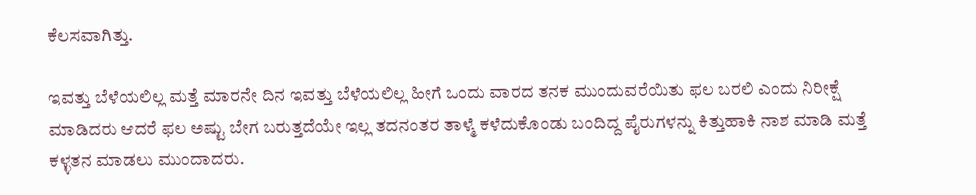ಕೆಲಸವಾಗಿತ್ತು.

ಇವತ್ತು ಬೆಳೆಯಲಿಲ್ಲ ಮತ್ತೆ ಮಾರನೇ ದಿನ ಇವತ್ತು ಬೆಳೆಯಲಿಲ್ಲ ಹೀಗೆ ಒಂದು ವಾರದ ತನಕ ಮುಂದುವರೆಯಿತು ಫಲ ಬರಲಿ ಎಂದು ನಿರೀಕ್ಷೆ ಮಾಡಿದರು ಆದರೆ ಫಲ ಅಷ್ಟು ಬೇಗ ಬರುತ್ತದೆಯೇ ಇಲ್ಲ ತದನಂತರ ತಾಳ್ಮೆ ಕಳೆದುಕೊಂಡು ಬಂದಿದ್ದ ಪೈರುಗಳನ್ನು ಕಿತ್ತುಹಾಕಿ ನಾಶ ಮಾಡಿ ಮತ್ತೆ ಕಳ್ಳತನ ಮಾಡಲು ಮುಂದಾದರು.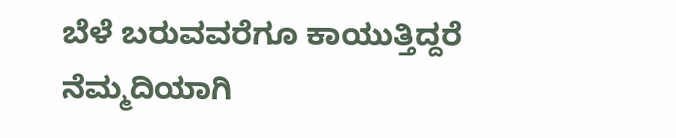ಬೆಳೆ ಬರುವವರೆಗೂ ಕಾಯುತ್ತಿದ್ದರೆ ನೆಮ್ಮದಿಯಾಗಿ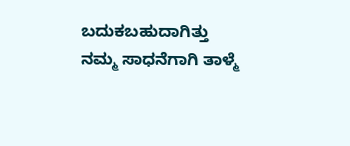ಬದುಕಬಹುದಾಗಿತ್ತು ನಮ್ಮ ಸಾಧನೆಗಾಗಿ ತಾಳ್ಮೆ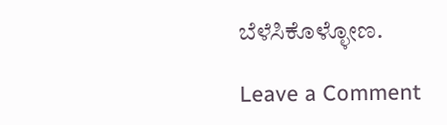ಬೆಳೆಸಿಕೊಳ್ಳೋಣ.

Leave a Comment